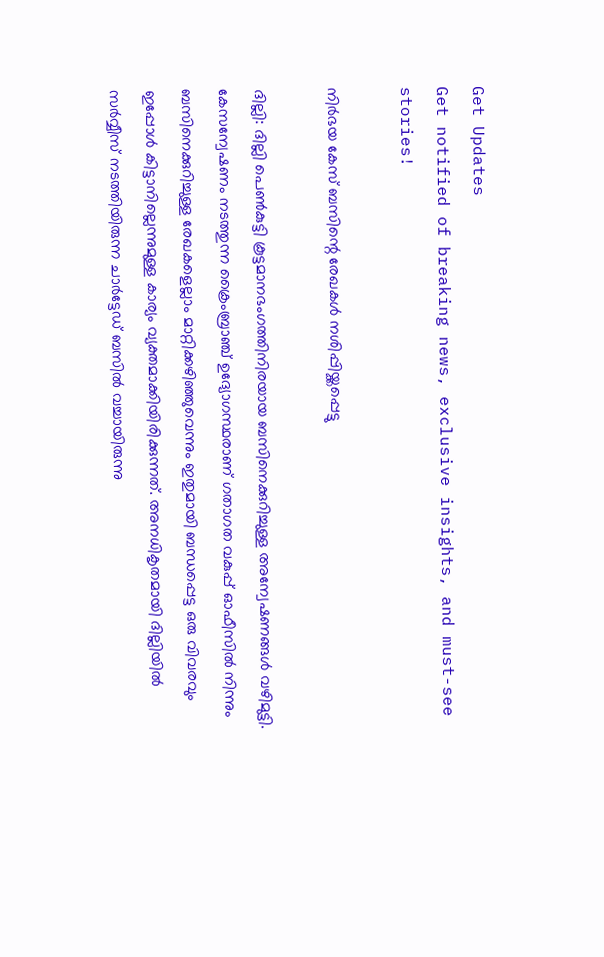Get Updates
Get notified of breaking news, exclusive insights, and must-see stories!

നിര്‍ഭയ കേസ് ബസിന്റെ രേഖകള്‍ നശിപ്പിയ്ക്കപ്പെട്ടു

ദില്ലി: ദില്ലി പെണ്‍കുട്ടി കൂട്ടമാനഭംഗത്തിനിരയായ ബസിനെക്കുറിച്ചുള്ള അന്വേഷണങ്ങള്‍ വഴിമുട്ടി. കേസന്വേഷണം നടത്തുന്ന ക്രൈംബ്രാഞ്ച് ഉദ്യോഗസ്ഥരാണ് ഗതാഗത വകുപ്പ് ഓഫീസില്‍ നിന്നും ബസിനെക്കുറിച്ചുള്ള രേഖകളെല്ലാം മാറ്റിക്കഴിഞ്ഞുവെന്നും ഇതുമായി ബന്ധപ്പെട്ട ഒരു വിവരവും ഇപ്പോള്‍ കിട്ടാനില്ലെന്നുമുള്ള കാര്യം വ്യക്തമാക്കിയിരിക്കുന്നത്. അനധികൃതമായി ദില്ലിയില്‍ സര്‍വ്വീസ് നടത്തിയിരുന്ന ചാര്‍ട്ടേഡ് ബസില്‍ വച്ചായിരുന്നു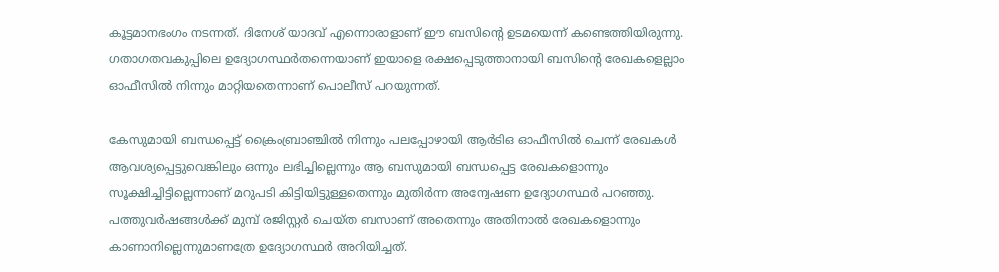കൂട്ടമാനഭംഗം നടന്നത്. ദിനേശ് യാദവ് എന്നൊരാളാണ് ഈ ബസിന്റെ ഉടമയെന്ന് കണ്ടെത്തിയിരുന്നു. ഗതാഗതവകുപ്പിലെ ഉദ്യോഗസ്ഥര്‍തന്നെയാണ് ഇയാളെ രക്ഷപ്പെടുത്താനായി ബസിന്റെ രേഖകളെല്ലാം ഓഫീസില്‍ നിന്നും മാറ്റിയതെന്നാണ് പൊലീസ് പറയുന്നത്.

കേസുമായി ബന്ധപ്പെട്ട് ക്രൈംബ്രാഞ്ചില്‍ നിന്നും പലപ്പോഴായി ആര്‍ടിഒ ഓഫീസില്‍ ചെന്ന് രേഖകള്‍ ആവശ്യപ്പെട്ടുവെങ്കിലും ഒന്നും ലഭിച്ചില്ലെന്നും ആ ബസുമായി ബന്ധപ്പെട്ട രേഖകളൊന്നും സൂക്ഷിച്ചിട്ടില്ലെന്നാണ് മറുപടി കിട്ടിയിട്ടുള്ളതെന്നും മുതിര്‍ന്ന അന്വേഷണ ഉദ്യോഗസ്ഥര്‍ പറഞ്ഞു. പത്തുവര്‍ഷങ്ങള്‍ക്ക് മുമ്പ് രജിസ്റ്റര്‍ ചെയ്ത ബസാണ് അതെന്നും അതിനാല്‍ രേഖകളൊന്നും കാണാനില്ലെന്നുമാണത്രേ ഉദ്യോഗസ്ഥര്‍ അറിയിച്ചത്.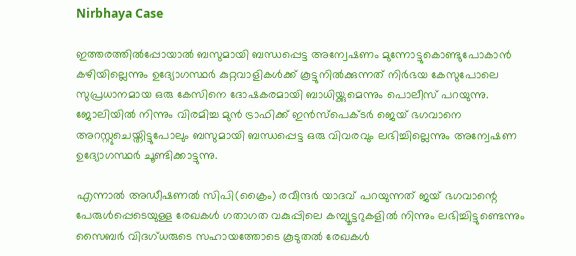Nirbhaya Case

ഇത്തരത്തില്‍പ്പോയാല്‍ ബസുമായി ബന്ധപ്പെട്ട അന്വേഷണം മുന്നോട്ടുകൊണ്ടുപോകാന്‍ കഴിയില്ലെന്നും ഉദ്യോഗസ്ഥര്‍ കുറ്റവാളികള്‍ക്ക് കൂട്ടുനില്‍ക്കുന്നത് നിര്‍ഭയ കേസുപോലെ സുപ്രധാനമായ ഒരു കേസിനെ ദോഷകരമായി ബാധിയ്ക്കുമെന്നും പൊലീസ് പറയുന്നു. ജോലിയില്‍ നിന്നും വിരമിച്ച മുന്‍ ട്രാഫിക്ക് ഇന്‍സ്‌പെക്ടര്‍ ജെയ് ഭഗവാനെ അറസ്റ്റുചെയ്തിട്ടുപോലും ബസുമായി ബന്ധപ്പെട്ട ഒരു വിവരവും ലഭിച്ചില്ലെന്നും അന്വേഷണ ഉദ്യോഗസ്ഥര്‍ ചൂണ്ടിക്കാട്ടുന്നു.

എന്നാല്‍ അഡീഷണല്‍ സിപി(ക്രൈം) രവീന്ദര്‍ യാദവ് പറയുന്നത് ജയ് ഭഗവാന്റെ പേരുള്‍പ്പെടെയുള്ള രേഖകള്‍ ഗതാഗത വകുപ്പിലെ കമ്പ്യൂട്ടറുകളില്‍ നിന്നും ലഭിച്ചിട്ടുണ്ടെന്നും സൈബര്‍ വിദഗ്ധരുടെ സഹായത്തോടെ കൂടുതല്‍ രേഖകള്‍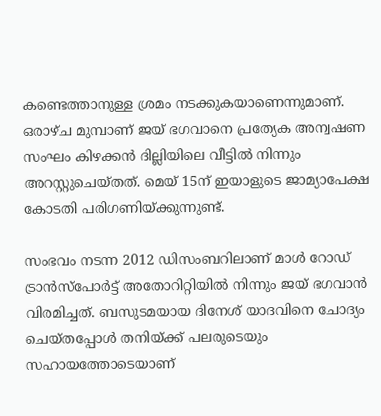കണ്ടെത്താനുള്ള ശ്രമം നടക്കുകയാണെന്നുമാണ്. ഒരാഴ്ച മുമ്പാണ് ജയ് ഭഗവാനെ പ്രത്യേക അന്വഷണ സംഘം കിഴക്കന്‍ ദില്ലിയിലെ വീട്ടില്‍ നിന്നും അറസ്റ്റുചെയ്തത്. മെയ് 15ന് ഇയാളുടെ ജാമ്യാപേക്ഷ കോടതി പരിഗണിയ്ക്കുന്നുണ്ട്.

സംഭവം നടന്ന 2012 ഡിസംബറിലാണ് മാള്‍ റോഡ് ട്രാന്‍സ്‌പോര്‍ട്ട് അതോറിറ്റിയില്‍ നിന്നും ജയ് ഭഗവാന്‍ വിരമിച്ചത്. ബസുടമയായ ദിനേശ് യാദവിനെ ചോദ്യം ചെയ്തപ്പോള്‍ തനിയ്ക്ക് പലരുടെയും സഹായത്തോടെയാണ്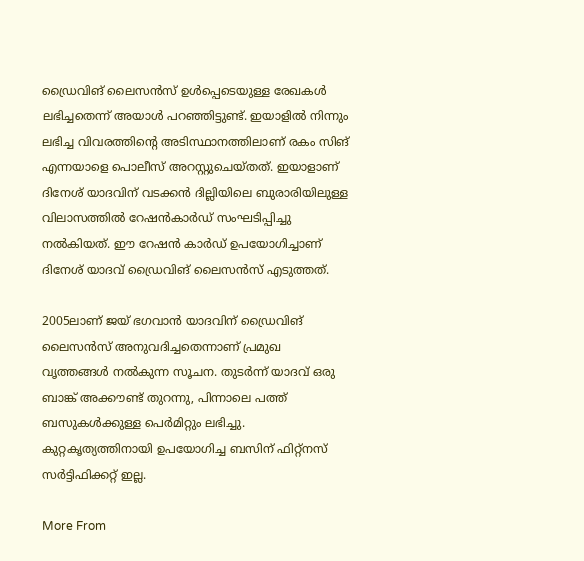ഡ്രൈവിങ് ലൈസന്‍സ് ഉള്‍പ്പെടെയുള്ള രേഖകള്‍ ലഭിച്ചതെന്ന് അയാള്‍ പറഞ്ഞിട്ടുണ്ട്. ഇയാളില്‍ നിന്നും ലഭിച്ച വിവരത്തിന്റെ അടിസ്ഥാനത്തിലാണ് രകം സിങ് എന്നയാളെ പൊലീസ് അറസ്റ്റുചെയ്തത്. ഇയാളാണ് ദിനേശ് യാദവിന് വടക്കന്‍ ദില്ലിയിലെ ബുരാരിയിലുള്ള വിലാസത്തില്‍ റേഷന്‍കാര്‍ഡ് സംഘടിപ്പിച്ചു നല്‍കിയത്. ഈ റേഷന്‍ കാര്‍ഡ് ഉപയോഗിച്ചാണ് ദിനേശ് യാദവ് ഡ്രൈവിങ് ലൈസന്‍സ് എടുത്തത്.

2005ലാണ് ജയ് ഭഗവാന്‍ യാദവിന് ഡ്രൈവിങ് ലൈസന്‍സ് അനുവദിച്ചതെന്നാണ് പ്രമുഖ വൃത്തങ്ങള്‍ നല്‍കുന്ന സൂചന. തുടര്‍ന്ന് യാദവ് ഒരു ബാങ്ക് അക്കൗണ്ട് തുറന്നു, പിന്നാലെ പത്ത് ബസുകള്‍ക്കുള്ള പെര്‍മിറ്റും ലഭിച്ചു. കുറ്റകൃത്യത്തിനായി ഉപയോഗിച്ച ബസിന് ഫിറ്റ്‌നസ് സര്‍ട്ടിഫിക്കറ്റ് ഇല്ല.

More From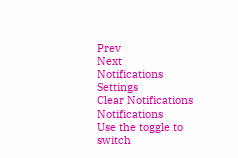Prev
Next
Notifications
Settings
Clear Notifications
Notifications
Use the toggle to switch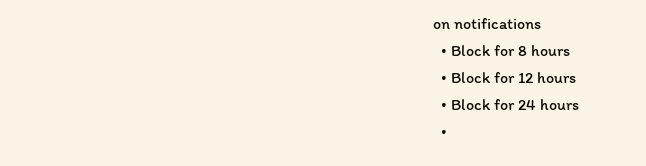on notifications
  • Block for 8 hours
  • Block for 12 hours
  • Block for 24 hours
  •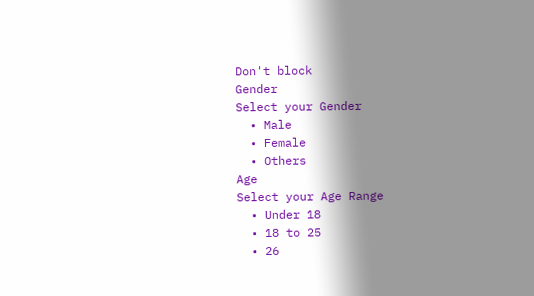Don't block
Gender
Select your Gender
  • Male
  • Female
  • Others
Age
Select your Age Range
  • Under 18
  • 18 to 25
  • 26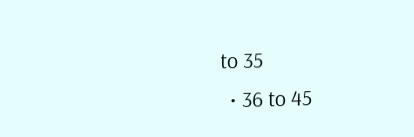to 35
  • 36 to 45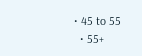• 45 to 55
  • 55+